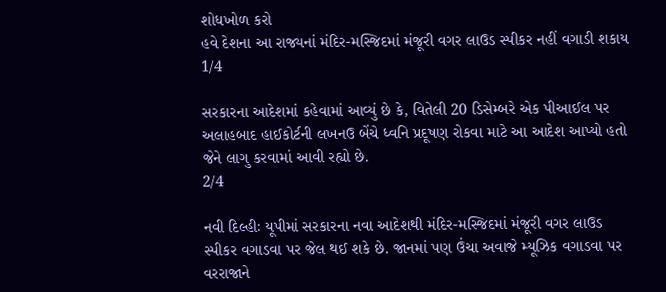શોધખોળ કરો
હવે દેશના આ રાજ્યનાં મંદિર-મસ્જિદમાં મંજૂરી વગર લાઉડ સ્પીકર નહીં વગાડી શકાય
1/4

સરકારના આદેશમાં કહેવામાં આવ્યું છે કે, વિતેલી 20 ડિસેમ્બરે એક પીઆઈલ પર અલાહબાદ હાઈકોર્ટની લખનઉ બેંચે ધ્વનિ પ્રદૂષણ રોકવા માટે આ આદેશ આપ્યો હતો જેને લાગુ કરવામાં આવી રહ્યો છે.
2/4

નવી દિલ્હીઃ યૂપીમાં સરકારના નવા આદેશથી મંદિર-મસ્જિદમાં મંજૂરી વગર લાઉડ સ્પીકર વગાડવા પર જેલ થઈ શકે છે. જાનમાં પણ ઉંચા અવાજે મ્યૂઝિક વગાડવા પર વરરાજાને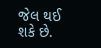જેલ થઈ શકે છે.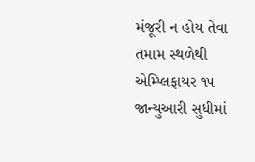મંજૂરી ન હોય તેવા તમામ સ્થળેથી એમ્પ્લિફાયર ૧૫ જાન્યુઆરી સુધીમાં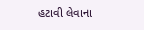હટાવી લેવાના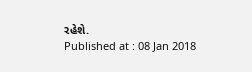રહેશે.
Published at : 08 Jan 2018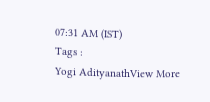07:31 AM (IST)
Tags :
Yogi AdityanathView More